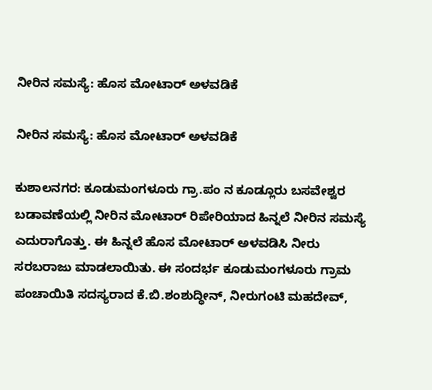ನೀರಿನ ಸಮಸ್ಯೆ: ಹೊಸ ಮೋಟಾರ್ ಅಳವಡಿಕೆ

ನೀರಿನ ಸಮಸ್ಯೆ: ಹೊಸ ಮೋಟಾರ್ ಅಳವಡಿಕೆ

ಕುಶಾಲನಗರ: ಕೂಡುಮಂಗಳೂರು ಗ್ರಾ.ಪಂ ನ ಕೂಡ್ಲೂರು ಬಸವೇಶ್ವರ ಬಡಾವಣೆಯಲ್ಲಿ ನೀರಿನ ಮೋಟಾರ್ ರಿಪೇರಿಯಾದ ಹಿನ್ನಲೆ ನೀರಿನ ಸಮಸ್ಯೆ ಎದುರಾಗೊತ್ತು. ಈ ಹಿನ್ನಲೆ ಹೊಸ‌ ಮೋಟಾರ್ ಅಳವಡಿಸಿ ನೀರು ಸರಬರಾಜು ಮಾಡಲಾಯಿತು. ಈ ಸಂದರ್ಭ ಕೂಡುಮಂಗಳೂರು ಗ್ರಾಮ ಪಂಚಾಯಿತಿ ಸದಸ್ಯರಾದ ಕೆ.ಬಿ.ಶಂಶುದ್ಧೀನ್, ನೀರುಗಂಟಿ ಮಹದೇವ್,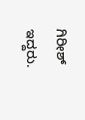ಗಿರೀಶ್ ಇದ್ದರು.